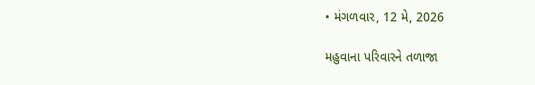• મંગળવાર, 12 મે, 2026

મહુવાના પરિવારને તળાજા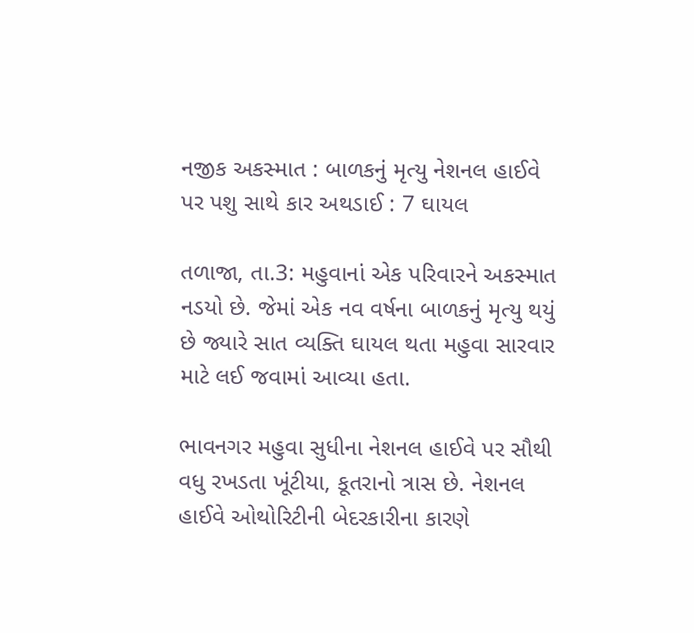નજીક અકસ્માત : બાળકનું મૃત્યુ નેશનલ હાઈવે પર પશુ સાથે કાર અથડાઈ : 7 ઘાયલ

તળાજા, તા.3: મહુવાનાં એક પરિવારને અકસ્માત નડયો છે. જેમાં એક નવ વર્ષના બાળકનું મૃત્યુ થયું છે જ્યારે સાત વ્યક્તિ ઘાયલ થતા મહુવા સારવાર માટે લઈ જવામાં આવ્યા હતા.

ભાવનગર મહુવા સુધીના નેશનલ હાઈવે પર સૌથી વધુ રખડતા ખૂંટીયા, કૂતરાનો ત્રાસ છે. નેશનલ હાઈવે ઓથોરિટીની બેદરકારીના કારણે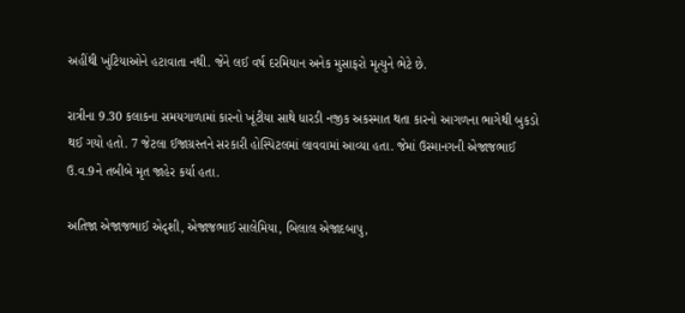અહીંથી ખુંટિયાઓને હટાવાતા નથી. જેને લઈ વર્ષ દરમિયાન અનેક મુસાફરો મૃત્યુને ભેટે છે.

રાત્રીના 9.30 કલાકના સમયગાળામાં કારનો ખૂંટીયા સાથે ધારડી નજીક અકસ્માત થતા કારનો આગળના ભાગેથી બુકડો થઈ ગયો હતો. 7 જેટલા ઈજાગ્રસ્તને સરકારી હોસ્પિટલમાં લાવવામાં આવ્યા હતા. જેમાં ઉસ્માનગની એજાજભાઈ ઉ.વ.9ને તબીબે મૃત જાહેર કર્યા હતા.

અતિજા એજાજભાઈ એદૃશી, એજાજભાઈ સાલેમિયા, બિલાલ એજાદબાપુ,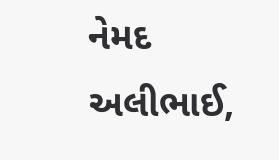નેમદ અલીભાઈ,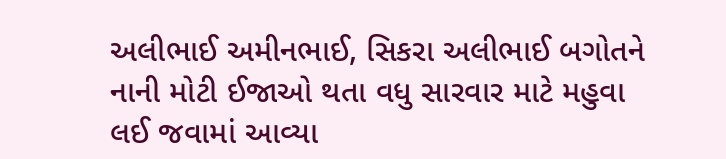અલીભાઈ અમીનભાઈ, સિકરા અલીભાઈ બગોતને નાની મોટી ઈજાઓ થતા વધુ સારવાર માટે મહુવા લઈ જવામાં આવ્યા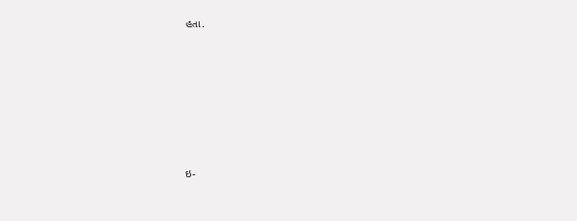હતા.









ઇ-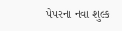પેપરના નવા શુલ્ક